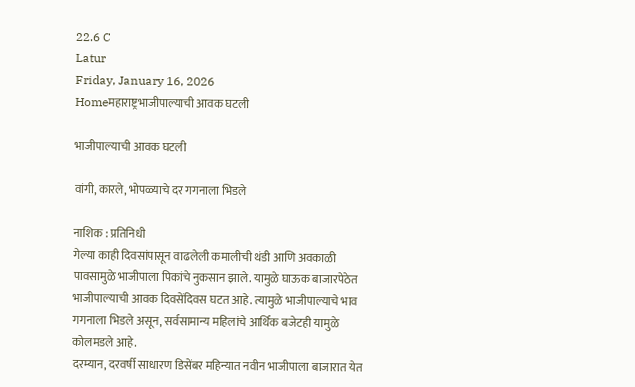22.6 C
Latur
Friday, January 16, 2026
Homeमहाराष्ट्रभाजीपाल्याची आवक घटली

भाजीपाल्याची आवक घटली

वांगी, कारले, भोपळ्याचे दर गगनाला भिडले

नाशिक : प्रतिनिधी
गेल्या काही दिवसांपासून वाढलेली कमालीची थंडी आणि अवकाळी पावसामुळे भाजीपाला पिकांचे नुकसान झाले. यामुळे घाऊक बाजारपेठेत भाजीपाल्याची आवक दिवसेंदिवस घटत आहे. त्यामुळे भाजीपाल्याचे भाव गगनाला भिडले असून, सर्वसामान्य महिलांचे आर्थिक बजेटही यामुळे कोलमडले आहे.
दरम्यान, दरवर्षी साधारण डिसेंबर महिन्यात नवीन भाजीपाला बाजारात येत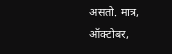असतो. मात्र, ऑक्टोबर,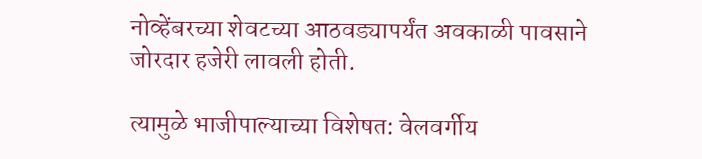नोव्हेंबरच्या शेवटच्या आठवड्यापर्यंत अवकाळी पावसाने जोरदार हजेरी लावली होती.

त्यामुळे भाजीपाल्याच्या विशेषत: वेलवर्गीय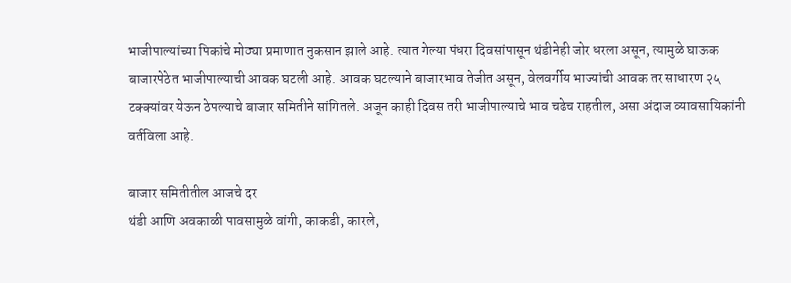भाजीपाल्यांच्या पिकांचे मोठ्या प्रमाणात नुकसान झाले आहे. त्यात गेल्या पंधरा दिवसांपासून थंडीनेही जोर धरला असून, त्यामुळे घाऊक बाजारपेठेत भाजीपाल्याची आवक घटली आहे. आवक घटल्याने बाजारभाव तेजीत असून, वेलवर्गीय भाज्यांची आवक तर साधारण २५ टक्क्यांवर येऊन ठेपल्याचे बाजार समितीने सांगितले. अजून काही दिवस तरी भाजीपाल्याचे भाव चढेच राहतील, असा अंदाज व्यावसायिकांनी वर्तविला आहे.

बाजार समितीतील आजचे दर
थंडी आणि अवकाळी पावसामुळे वांगी, काकडी, कारले,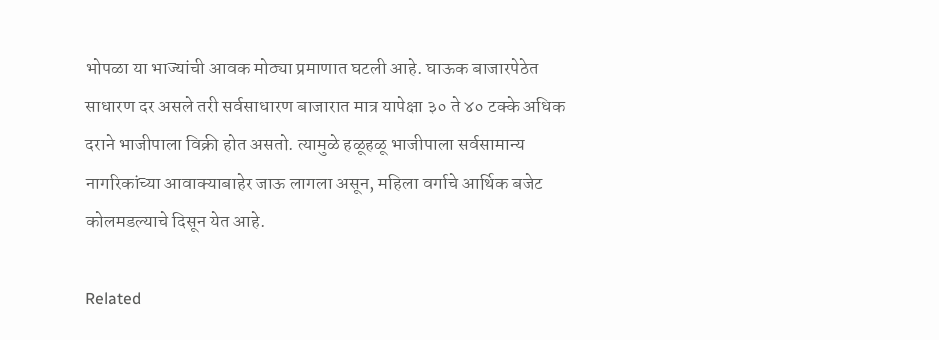भोपळा या भाज्यांची आवक मोठ्या प्रमाणात घटली आहे. घाऊक बाजारपेठेत साधारण दर असले तरी सर्वसाधारण बाजारात मात्र यापेक्षा ३० ते ४० टक्के अधिक दराने भाजीपाला विक्री होत असतो. त्यामुळे हळूहळू भाजीपाला सर्वसामान्य नागरिकांच्या आवाक्याबाहेर जाऊ लागला असून, महिला वर्गाचे आर्थिक बजेट कोलमडल्याचे दिसून येत आहे.

Related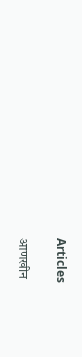Articles

आणखीन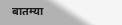बातम्या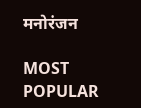मनोरंजन

MOST POPULAR